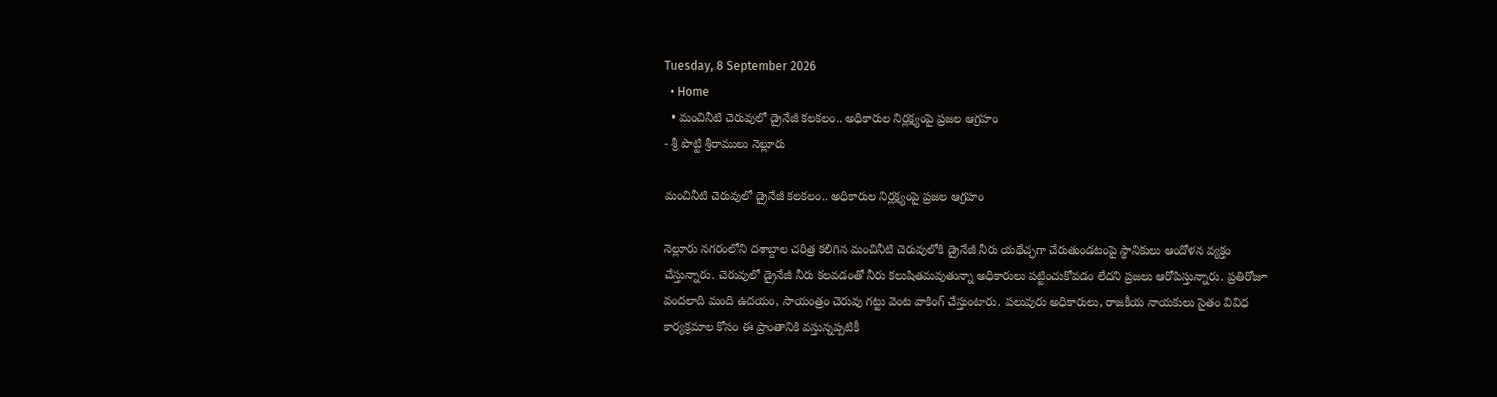Tuesday, 8 September 2026
  • Home
  • మంచినీటి చెరువులో డ్రైనేజీ కలకలం.. అధికారుల నిర్లక్ష్యంపై ప్రజల ఆగ్రహం
- శ్రీ పొట్టి శ్రీరాములు నెల్లూరు

మంచినీటి చెరువులో డ్రైనేజీ కలకలం.. అధికారుల నిర్లక్ష్యంపై ప్రజల ఆగ్రహం

నెల్లూరు నగరంలోని దశాబ్దాల చరిత్ర కలిగిన మంచినీటి చెరువులోకి డ్రైనేజీ నీరు యథేచ్ఛగా చేరుతుండటంపై స్థానికులు ఆందోళన వ్యక్తం చేస్తున్నారు. చెరువులో డ్రైనేజీ నీరు కలవడంతో నీరు కలుషితమవుతున్నా అధికారులు పట్టించుకోవడం లేదని ప్రజలు ఆరోపిస్తున్నారు. ప్రతిరోజూ వందలాది మంది ఉదయం, సాయంత్రం చెరువు గట్టు వెంట వాకింగ్ చేస్తుంటారు. పలువురు అధికారులు, రాజకీయ నాయకులు సైతం వివిధ కార్యక్రమాల కోసం ఈ ప్రాంతానికి వస్తున్నప్పటికీ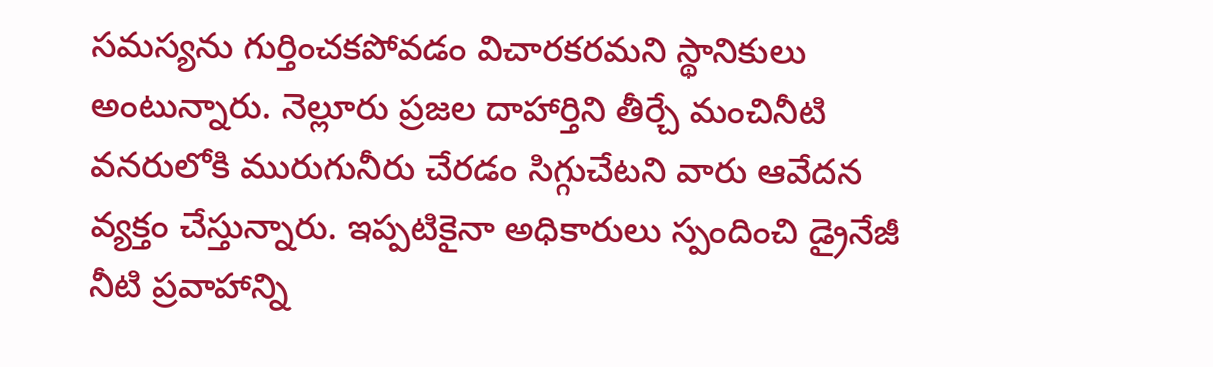సమస్యను గుర్తించకపోవడం విచారకరమని స్థానికులు అంటున్నారు. నెల్లూరు ప్రజల దాహార్తిని తీర్చే మంచినీటి వనరులోకి మురుగునీరు చేరడం సిగ్గుచేటని వారు ఆవేదన వ్యక్తం చేస్తున్నారు. ఇప్పటికైనా అధికారులు స్పందించి డ్రైనేజీ నీటి ప్రవాహాన్ని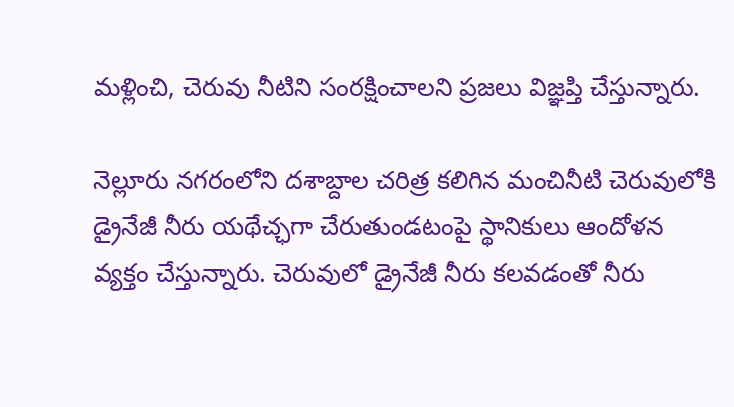మళ్లించి, చెరువు నీటిని సంరక్షించాలని ప్రజలు విజ్ఞప్తి చేస్తున్నారు.

నెల్లూరు నగరంలోని దశాబ్దాల చరిత్ర కలిగిన మంచినీటి చెరువులోకి డ్రైనేజీ నీరు యథేచ్ఛగా చేరుతుండటంపై స్థానికులు ఆందోళన వ్యక్తం చేస్తున్నారు. చెరువులో డ్రైనేజీ నీరు కలవడంతో నీరు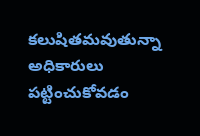కలుషితమవుతున్నా అధికారులు పట్టించుకోవడం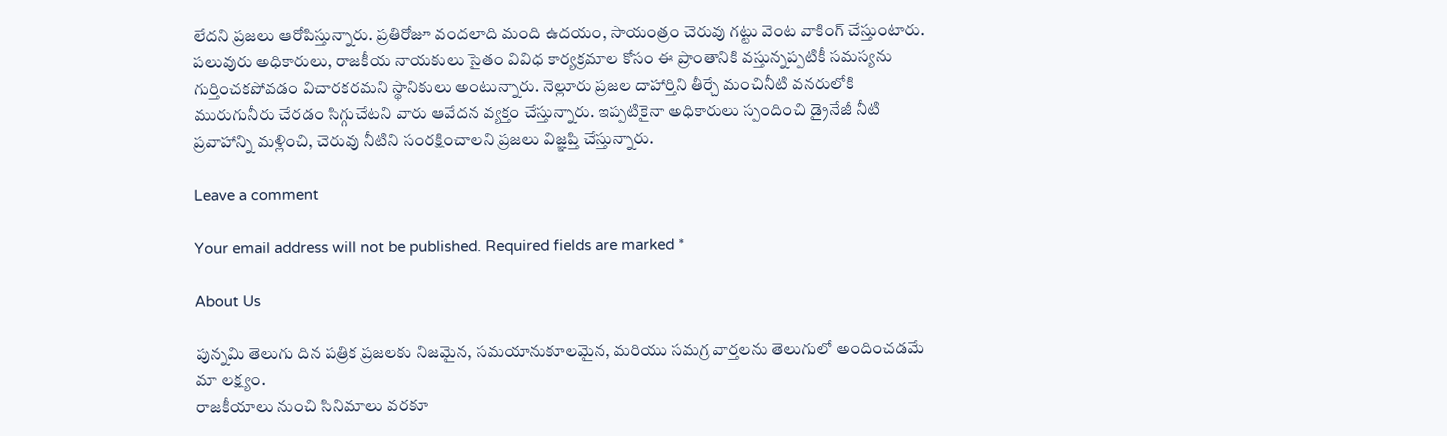లేదని ప్రజలు ఆరోపిస్తున్నారు. ప్రతిరోజూ వందలాది మంది ఉదయం, సాయంత్రం చెరువు గట్టు వెంట వాకింగ్ చేస్తుంటారు. పలువురు అధికారులు, రాజకీయ నాయకులు సైతం వివిధ కార్యక్రమాల కోసం ఈ ప్రాంతానికి వస్తున్నప్పటికీ సమస్యను గుర్తించకపోవడం విచారకరమని స్థానికులు అంటున్నారు. నెల్లూరు ప్రజల దాహార్తిని తీర్చే మంచినీటి వనరులోకి మురుగునీరు చేరడం సిగ్గుచేటని వారు ఆవేదన వ్యక్తం చేస్తున్నారు. ఇప్పటికైనా అధికారులు స్పందించి డ్రైనేజీ నీటి ప్రవాహాన్ని మళ్లించి, చెరువు నీటిని సంరక్షించాలని ప్రజలు విజ్ఞప్తి చేస్తున్నారు.

Leave a comment

Your email address will not be published. Required fields are marked *

About Us

పున్నమి తెలుగు దిన పత్రిక ప్రజలకు నిజమైన, సమయానుకూలమైన, మరియు సమగ్ర వార్తలను తెలుగులో అందించడమే మా లక్ష్యం.
రాజకీయాలు నుంచి సినిమాలు వరకూ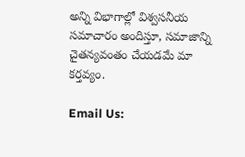అన్ని విభాగాల్లో విశ్వసనీయ సమాచారం అందిస్తూ, సమాజాన్ని చైతన్యవంతం చేయడమే మా కర్తవ్యం.

Email Us: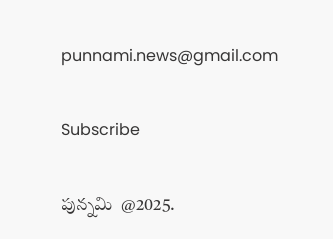punnami.news@gmail.com

Subscribe

పున్నమి  @2025.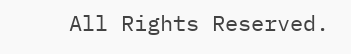All Rights Reserved.